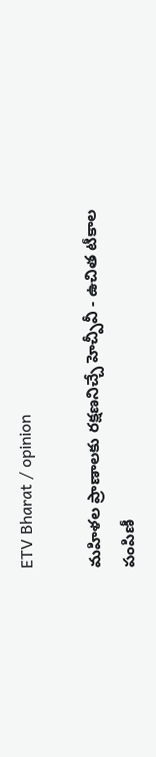ETV Bharat / opinion

మహిళల ప్రాణాలకు రక్షణనిచ్చే హెచ్పీవీ - ఉచిత టీకాల పంపిణీ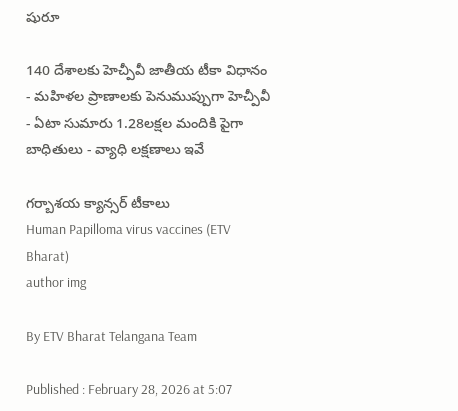షురూ

140 దేశాలకు హెచ్పీవీ జాతీయ టీకా విధానం - మహిళల ప్రాణాలకు పెనుముప్పుగా హెచ్పీవీ - ఏటా సుమారు 1.28లక్షల మందికి పైగా బాధితులు - వ్యాధి లక్షణాలు ఇవే

గర్బాశయ క్యాన్సర్ టీకాలు
Human Papilloma virus vaccines (ETV Bharat)
author img

By ETV Bharat Telangana Team

Published : February 28, 2026 at 5:07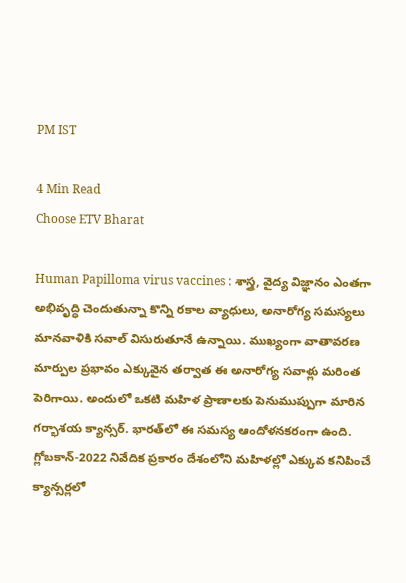PM IST

4 Min Read
Choose ETV Bharat

Human Papilloma virus vaccines : శాస్త్ర, వైద్య విజ్ఞానం ఎంతగా అభివృద్ధి చెందుతున్నా కొన్ని రకాల వ్యాధులు, అనారోగ్య సమస్యలు మానవాళికి సవాల్‌ విసురుతూనే ఉన్నాయి. ముఖ్యంగా వాతావరణ మార్పుల ప్రభావం ఎక్కువైన తర్వాత ఈ అనారోగ్య సవాళ్లు మరింత పెరిగాయి. అందులో ఒకటి మహిళ ప్రాణాలకు పెనుముప్పుగా మారిన గర్భాశయ క్యాన్సర్‌. భారత్‌లో ఈ సమస్య ఆందోళనకరంగా ఉంది. గ్లోబకాన్‌-2022 నివేదిక ప్రకారం దేశంలోని మహిళల్లో ఎక్కువ కనిపించే క్యాన్సర్లలో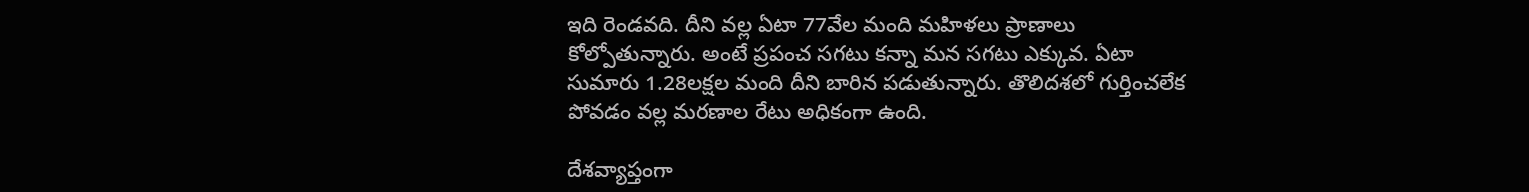ఇది రెండవది. దీని వల్ల ఏటా 77వేల మంది మహిళలు ప్రాణాలు కోల్పోతున్నారు. అంటే ప్రపంచ సగటు కన్నా మన సగటు ఎక్కువ. ఏటా సుమారు 1.28లక్షల మంది దీని బారిన పడుతున్నారు. తొలిదశలో గుర్తించలేక పోవడం వల్ల మరణాల రేటు అధికంగా ఉంది.

దేశవ్యాప్తంగా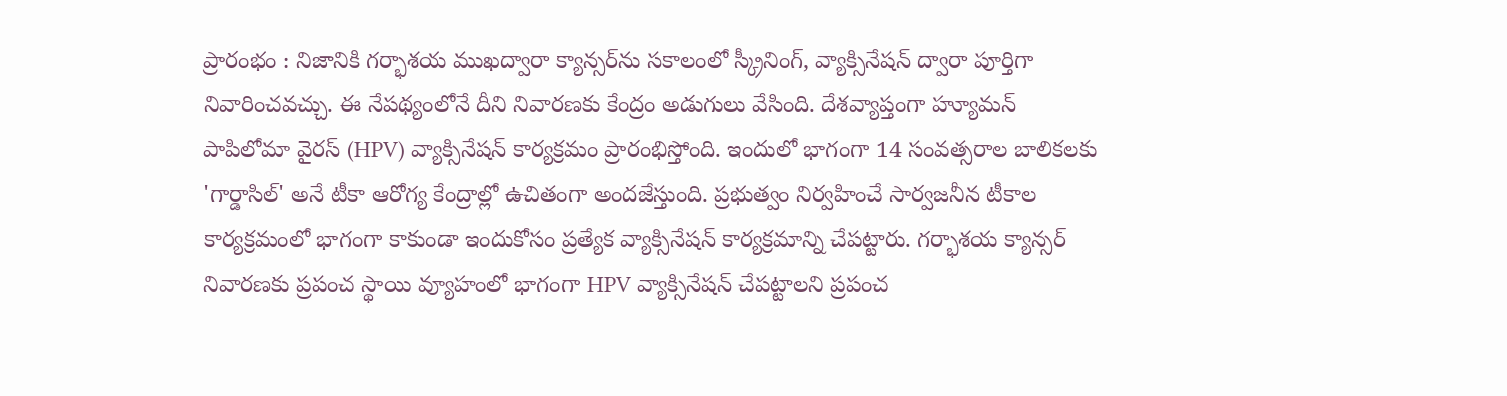ప్రారంభం : నిజానికి గర్భాశయ ముఖద్వారా క్యాన్సర్‌ను సకాలంలో స్క్రీనింగ్, వ్యాక్సినేషన్ ద్వారా పూర్తిగా నివారించవచ్చు. ఈ నేపథ్యంలోనే దీని నివారణకు కేంద్రం అడుగులు వేసింది. దేశవ్యాప్తంగా హ్యూమన్‌ పాపిలోమా వైరస్‌ (HPV) వ్యాక్సినేషన్‌ కార్యక్రమం ప్రారంభిస్తోంది. ఇందులో భాగంగా 14 సంవత్సరాల బాలికలకు 'గార్డాసిల్‌' అనే టీకా ఆరోగ్య కేంద్రాల్లో ఉచితంగా అందజేస్తుంది. ప్రభుత్వం నిర్వహించే సార్వజనీన టీకాల కార్యక్రమంలో భాగంగా కాకుండా ఇందుకోసం ప్రత్యేక వ్యాక్సినేషన్‌ కార్యక్రమాన్ని చేపట్టారు. గర్భాశయ క్యాన్సర్‌ నివారణకు ప్రపంచ స్థాయి వ్యూహంలో భాగంగా HPV వ్యాక్సినేషన్‌ చేపట్టాలని ప్రపంచ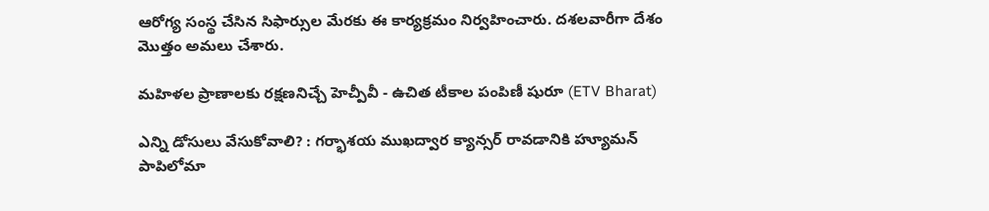ఆరోగ్య సంస్థ చేసిన సిఫార్సుల మేరకు ఈ కార్యక్రమం నిర్వహించారు. దశలవారీగా దేశం మొత్తం అమలు చేశారు.

మహిళల ప్రాణాలకు రక్షణనిచ్చే హెచ్పీవీ - ఉచిత టీకాల పంపిణీ షురూ (ETV Bharat)

ఎన్ని డోసులు వేసుకోవాలి? : గర్భాశయ ముఖద్వార క్యాన్సర్‌ రావడానికి హ్యూమన్‌ పాపిలోమా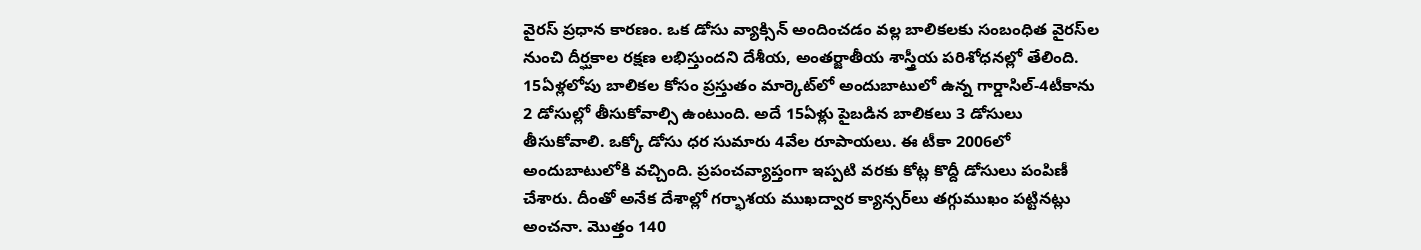వైరస్ ప్రధాన కారణం. ఒక డోసు వ్యాక్సిన్‌ అందించడం వల్ల బాలికలకు సంబంధిత వైరస్‌ల నుంచి దీర్ఘకాల రక్షణ లభిస్తుందని దేశీయ, అంతర్జాతీయ శాస్త్రీయ పరిశోధనల్లో తేలింది. 15ఏళ్లలోపు బాలికల కోసం ప్రస్తుతం మార్కెట్‌లో అందుబాటులో ఉన్న గార్డాసిల్‌-4టీకాను 2 డోసుల్లో తీసుకోవాల్సి ఉంటుంది. అదే 15ఏళ్లు పైబడిన బాలికలు 3 డోసులు తీసుకోవాలి. ఒక్కో డోసు ధర సుమారు 4వేల రూపాయలు. ఈ టీకా 2006లో అందుబాటులోకి వచ్చింది. ప్రపంచవ్యాప్తంగా ఇప్పటి వరకు కోట్ల కొద్దీ డోసులు పంపిణీ చేశారు. దీంతో అనేక దేశాల్లో గర్భాశయ ముఖద్వార క్యాన్సర్‌లు తగ్గుముఖం పట్టినట్లు అంచనా. మొత్తం 140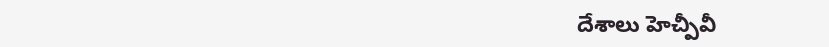దేశాలు హెచ్పీవీ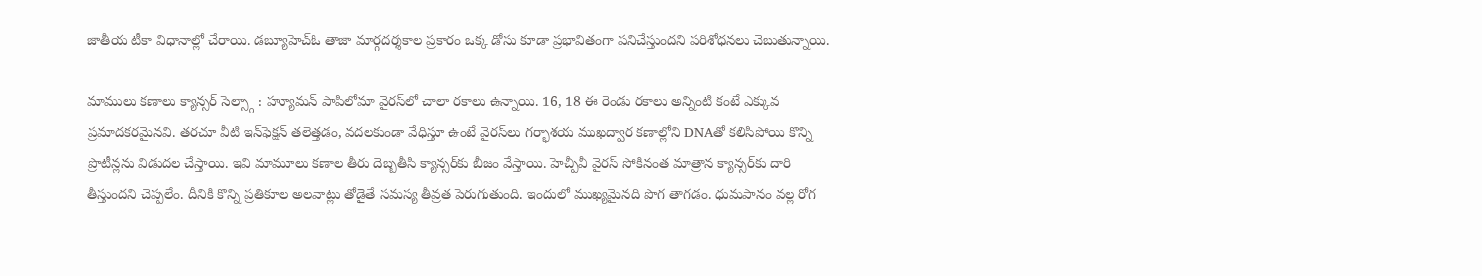జాతీయ టీకా విధానాల్లో చేరాయి. డబ్యూహెచ్ఓ తాజా మార్గదర్శకాల ప్రకారం ఒక్క డోసు కూడా ప్రభావితంగా పనిచేస్తుందని పరిశోధనలు చెబుతున్నాయి.

మాములు కణాలు క్యాన్సర్ సెల్స్గా : హ్యూమన్‌ పాపిలోమా వైరస్‌లో చాలా రకాలు ఉన్నాయి. 16, 18 ఈ రెండు రకాలు అన్నింటి కంటే ఎక్కువ ప్రమాదకరమైనవి. తరచూ వీటి ఇన్‌ఫెక్షన్‌ తలెత్తడం, వదలకుండా వేధిస్తూ ఉంటే వైరస్‌లు గర్భాశయ ముఖద్వార కణాల్లోని DNAతో కలిసిపోయి కొన్ని ప్రొటీన్లను విడుదల చేస్తాయి. ఇవి మామూలు కణాల తీరు దెబ్బతీసి క్యాన్సర్‌కు బీజం వేస్తాయి. హెచ్పీవీ వైరస్‌ సోకినంత మాత్రాన క్యాన్సర్‌కు దారి తీస్తుందని చెప్పలేం. దీనికి కొన్ని ప్రతికూల అలవాట్లు తోడైతే సమస్య తీవ్రత పెరుగుతుంది. ఇందులో ముఖ్యమైనది పొగ తాగడం. ధుమపానం వల్ల రోగ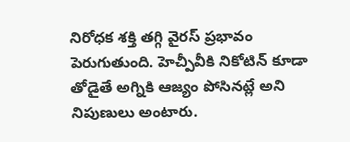నిరోధక శక్తి తగ్గి వైరస్ ప్రభావం పెరుగుతుంది. హెచ్పీవీకి నికోటిన్‌ కూడా తోడైతే అగ్నికి ఆజ్యం పోసినట్లే అని నిపుణులు అంటారు.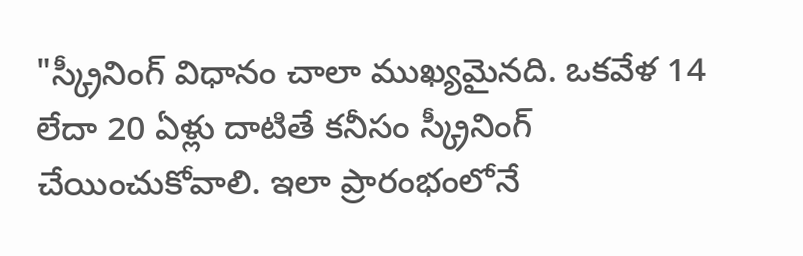"స్క్రీనింగ్ విధానం చాలా ముఖ్యమైనది. ఒకవేళ 14 లేదా 20 ఏళ్లు దాటితే కనీసం స్క్రీనింగ్ చేయించుకోవాలి. ఇలా ప్రారంభంలోనే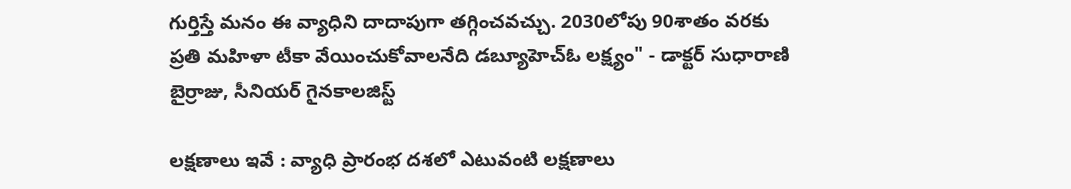గుర్తిస్తే మనం ఈ వ్యాధిని దాదాపుగా తగ్గించవచ్చు. 2030లోపు 90శాతం వరకు ప్రతి మహిళా టీకా వేయించుకోవాలనేది డబ్యూహెచ్ఓ లక్ష్యం" - డాక్టర్ సుధారాణి బైర్రాజు, సీనియర్ గైనకాలజిస్ట్

లక్షణాలు ఇవే : వ్యాధి ప్రారంభ దశలో ఎటువంటి లక్షణాలు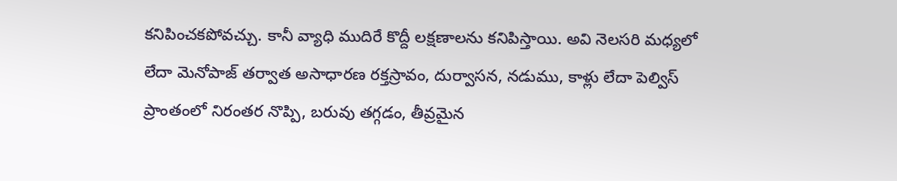కనిపించకపోవచ్చు. కానీ వ్యాధి ముదిరే కొద్దీ లక్షణాలను కనిపిస్తాయి. అవి నెలసరి మధ్యలో లేదా మెనోపాజ్ తర్వాత అసాధారణ రక్తస్రావం, దుర్వాసన, నడుము, కాళ్లు లేదా పెల్విస్ ప్రాంతంలో నిరంతర నొప్పి, బరువు తగ్గడం, తీవ్రమైన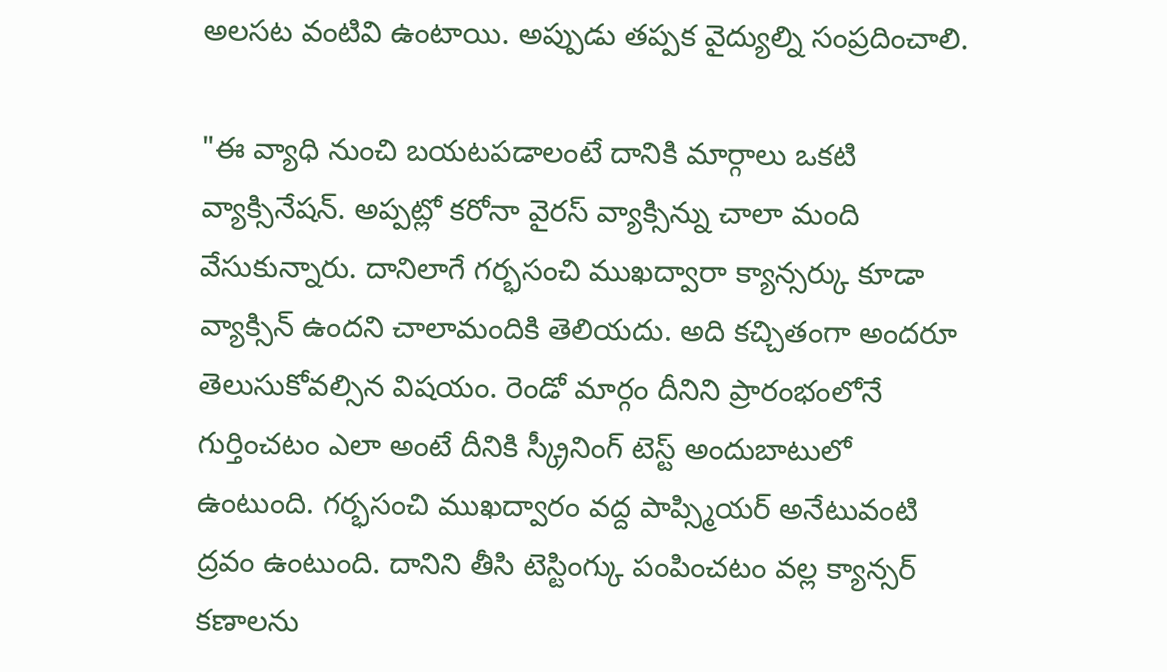అలసట వంటివి ఉంటాయి. అప్పుడు తప్పక వైద్యుల్ని సంప్రదించాలి.

"ఈ వ్యాధి నుంచి బయటపడాలంటే దానికి మార్గాలు ఒకటి వ్యాక్సినేషన్. అప్పట్లో కరోనా వైరస్ వ్యాక్సిన్ను చాలా మంది వేసుకున్నారు. దానిలాగే గర్భసంచి ముఖద్వారా క్యాన్సర్కు కూడా వ్యాక్సిన్ ఉందని చాలామందికి తెలియదు. అది కచ్చితంగా అందరూ తెలుసుకోవల్సిన విషయం. రెండో మార్గం దీనిని ప్రారంభంలోనే గుర్తించటం ఎలా అంటే దీనికి స్క్రీనింగ్ టెస్ట్ అందుబాటులో ఉంటుంది. గర్భసంచి ముఖద్వారం వద్ద పాప్స్మియర్ అనేటువంటి ద్రవం ఉంటుంది. దానిని తీసి టెస్టింగ్కు పంపించటం వల్ల క్యాన్సర్ కణాలను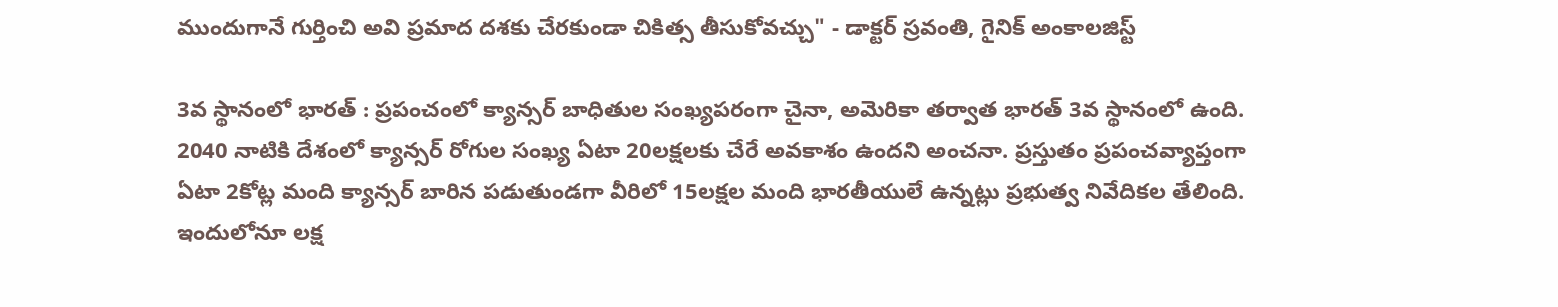ముందుగానే గుర్తించి అవి ప్రమాద దశకు చేరకుండా చికిత్స తీసుకోవచ్చు" - డాక్టర్ స్రవంతి, గైనిక్ అంకాలజిస్ట్

3వ స్థానంలో భారత్ : ప్రపంచంలో క్యాన్సర్‌ బాధితుల సంఖ్యపరంగా చైనా, అమెరికా తర్వాత భారత్‌ 3వ స్థానంలో ఉంది. 2040 నాటికి దేశంలో క్యాన్సర్‌ రోగుల సంఖ్య ఏటా 20లక్షలకు చేరే అవకాశం ఉందని అంచనా. ప్రస్తుతం ప్రపంచవ్యాప్తంగా ఏటా 2కోట్ల మంది క్యాన్సర్‌ బారిన పడుతుండగా వీరిలో 15లక్షల మంది భారతీయులే ఉన్నట్లు ప్రభుత్వ నివేదికల తేలింది. ఇందులోనూ లక్ష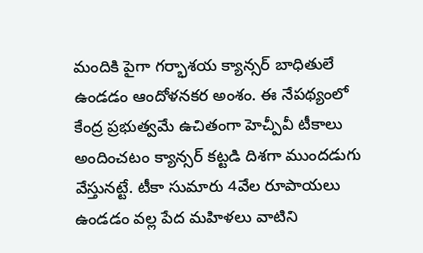మందికి పైగా గర్భాశయ క్యాన్సర్‌ బాధితులే ఉండడం ఆందోళనకర అంశం. ఈ నేపథ్యంలో కేంద్ర ప్రభుత్వమే ఉచితంగా హెచ్పీవీ టీకాలు అందించటం క్యాన్సర్‌ కట్టడి దిశగా ముందడుగు వేస్తునట్టే. టీకా సుమారు 4వేల రూపాయలు ఉండడం వల్ల పేద మహిళలు వాటిని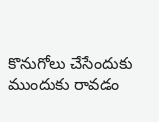కొనుగోలు చేసేందుకు ముందుకు రావడం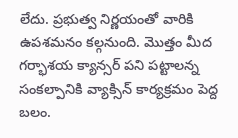లేదు. ప్రభుత్వ నిర్ణయంతో వారికి ఉపశమనం కల్గనుంది. మొత్తం మీద గర్భాశయ క్యాన్సర్‌ పని పట్టాలన్న సంకల్పానికి వ్యాక్సిన్‌ కార్యక్రమం పెద్ద బలం.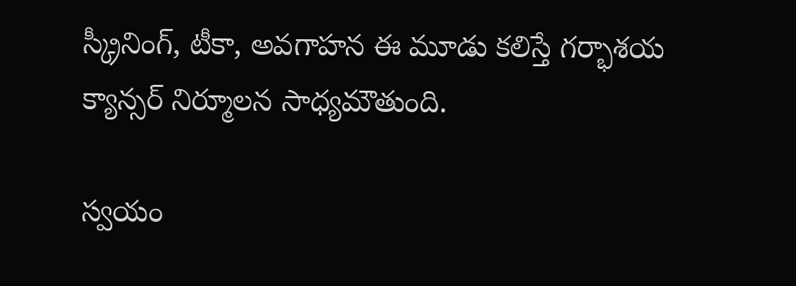స్క్రీనింగ్, టీకా, అవగాహన ఈ మూడు కలిస్తే గర్భాశయ క్యాన్సర్‌ నిర్మూలన సాధ్యమౌతుంది.

స్వయం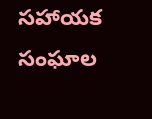సహాయక సంఘాల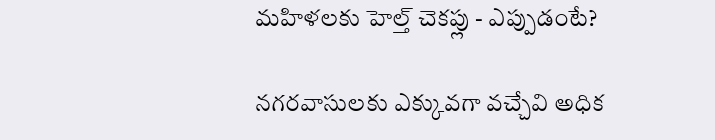మహిళలకు హెల్త్ చెకప్లు - ఎప్పుడంటే?

నగరవాసులకు ఎక్కువగా వచ్చేవి అధిక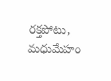రక్తపోటు, మధుమేహం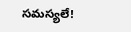సమస్యలే!